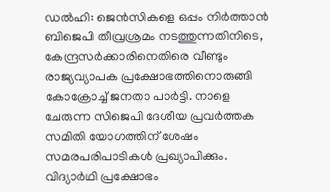ഡൽഹി: ജെൻസികളെ ഒപ്പം നിർത്താൻ ബിജെപി തീവ്രശ്രമം നടത്തുന്നതിനിടെ, കേന്ദ്രസർക്കാരിനെതിരെ വീണ്ടും രാജ്യവ്യാപക പ്രക്ഷോഭത്തിനൊരുങ്ങി കോക്രോച്ച് ജനതാ പാർട്ടി. നാളെ ചേരുന്ന സിജെപി ദേശീയ പ്രവർത്തക സമിതി യോഗത്തിന് ശേഷം സമരപരിപാടികൾ പ്രഖ്യാപിക്കും. വിദ്യാർഥി പ്രക്ഷോഭം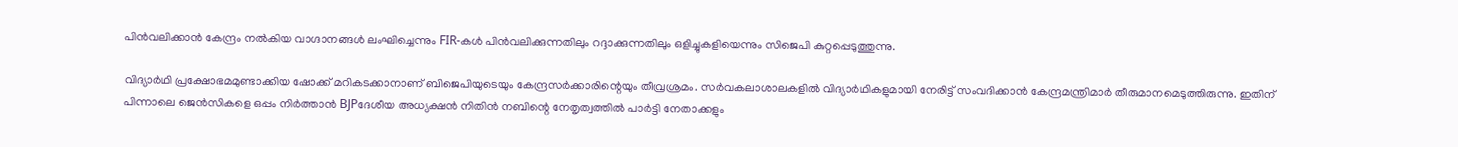പിൻവലിക്കാൻ കേന്ദ്രം നൽകിയ വാഗ്ദാനങ്ങൾ ലംഘിച്ചെന്നും FIR-കൾ പിൻവലിക്കുന്നതിലും റദ്ദാക്കുന്നതിലും ഒളിച്ചുകളിയെന്നും സിജെപി കുറ്റപ്പെടുത്തുന്നു.

വിദ്യാർഥി പ്രക്ഷോഭമമുണ്ടാക്കിയ ഷോക്ക് മറികടക്കാനാണ് ബിജെപിയുടെയും കേന്ദ്രസർക്കാരിന്റെയും തീവ്രശ്രമം. സർവകലാശാലകളിൽ വിദ്യാർഥികളുമായി നേരിട്ട് സംവദിക്കാൻ കേന്ദ്രമന്ത്രിമാർ തീരുമാനമെടുത്തിരുന്നു. ഇതിന് പിന്നാലെ ജെൻസികളെ ഒപ്പം നിർത്താൻ BJPദേശീയ അധ്യക്ഷൻ നിതിൻ നബിന്റെ നേതൃത്വത്തിൽ പാർട്ടി നേതാക്കളും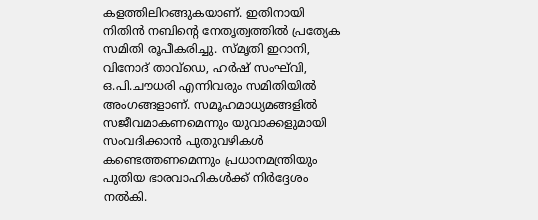കളത്തിലിറങ്ങുകയാണ്. ഇതിനായി നിതിൻ നബിന്റെ നേതൃത്വത്തിൽ പ്രത്യേക സമിതി രൂപീകരിച്ചു. സ്മൃതി ഇറാനി, വിനോദ് താവ്ഡെ, ഹർഷ് സംഘ്‌വി, ഒ.പി.ചൗധരി എന്നിവരും സമിതിയിൽ അംഗങ്ങളാണ്. സമൂഹമാധ്യമങ്ങളിൽ സജീവമാകണമെന്നും യുവാക്കളുമായി സംവദിക്കാൻ പുതുവഴികൾ കണ്ടെത്തണമെന്നും പ്രധാനമന്ത്രിയും പുതിയ ഭാരവാഹികൾക്ക് നിർദ്ദേശം നൽകി.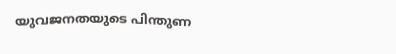യുവജനതയുടെ പിന്തുണ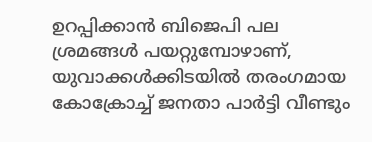ഉറപ്പിക്കാൻ ബിജെപി പല ശ്രമങ്ങൾ പയറ്റുമ്പോഴാണ്, യുവാക്കൾക്കിടയിൽ തരംഗമായ കോക്രോച്ച് ജനതാ പാർട്ടി വീണ്ടും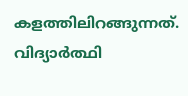കളത്തിലിറങ്ങുന്നത്. വിദ്യാർത്ഥി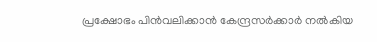പ്രക്ഷോഭം പിൻവലിക്കാൻ കേന്ദ്രസർക്കാർ നൽകിയ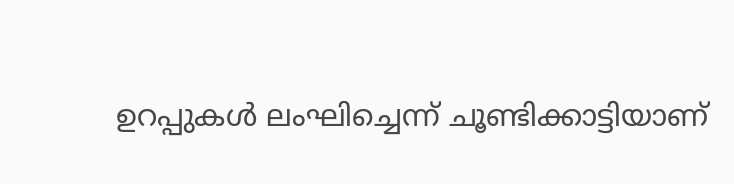ഉറപ്പുകൾ ലംഘിച്ചെന്ന് ചൂണ്ടിക്കാട്ടിയാണ്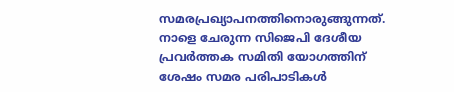സമരപ്രഖ്യാപനത്തിനൊരുങ്ങുന്നത്. നാളെ ചേരുന്ന സിജെപി ദേശീയ പ്രവർത്തക സമിതി യോഗത്തിന് ശേഷം സമര പരിപാടികൾ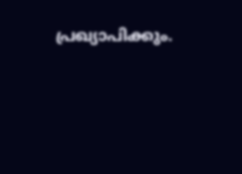പ്രഖ്യാപിക്കും.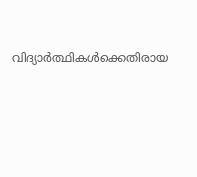വിദ്യാർത്ഥികൾക്കെതിരായ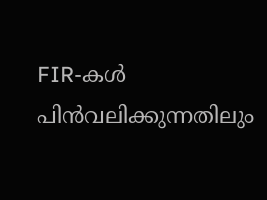FIR-കൾ പിൻവലിക്കുന്നതിലും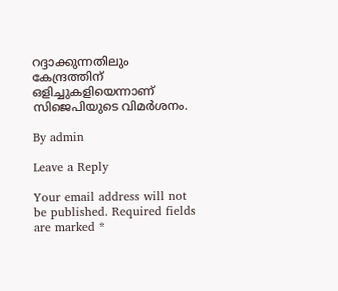റദ്ദാക്കുന്നതിലും കേന്ദ്രത്തിന് ഒളിച്ചുകളിയെന്നാണ് സിജെപിയുടെ വിമർശനം.

By admin

Leave a Reply

Your email address will not be published. Required fields are marked *